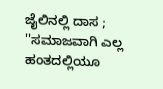ಜೈಲಿನಲ್ಲಿ ದಾಸ ; ''ಸಮಾಜವಾಗಿ ಎಲ್ಲ ಹಂತದಲ್ಲಿಯೂ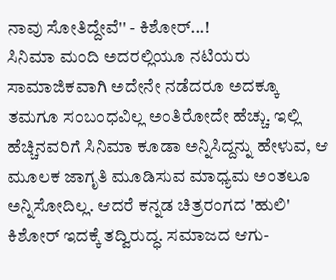ನಾವು ಸೋತಿದ್ದೇವೆ'' - ಕಿಶೋರ್...!
ಸಿನಿಮಾ ಮಂದಿ ಅದರಲ್ಲಿಯೂ ನಟಿಯರು ಸಾಮಾಜಿಕವಾಗಿ ಅದೇನೇ ನಡೆದರೂ ಅದಕ್ಕೂ ತಮಗೂ ಸಂಬಂಧವಿಲ್ಲ ಅಂತಿರೋದೇ ಹೆಚ್ಚು. ಇಲ್ಲಿ ಹೆಚ್ಚಿನವರಿಗೆ ಸಿನಿಮಾ ಕೂಡಾ ಅನ್ನಿಸಿದ್ದನ್ನು ಹೇಳುವ, ಆ ಮೂಲಕ ಜಾಗೃತಿ ಮೂಡಿಸುವ ಮಾಧ್ಯಮ ಅಂತಲೂ ಅನ್ನಿಸೋದಿಲ್ಲ. ಆದರೆ ಕನ್ನಡ ಚಿತ್ರರಂಗದ 'ಹುಲಿ' ಕಿಶೋರ್ ಇದಕ್ಕೆ ತದ್ವಿರುದ್ಧ. ಸಮಾಜದ ಆಗು-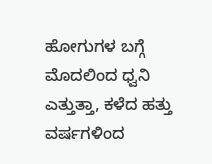ಹೋಗುಗಳ ಬಗ್ಗೆ ಮೊದಲಿಂದ ಧ್ವನಿ ಎತ್ತುತ್ತಾ, ಕಳೆದ ಹತ್ತು ವರ್ಷಗಳಿಂದ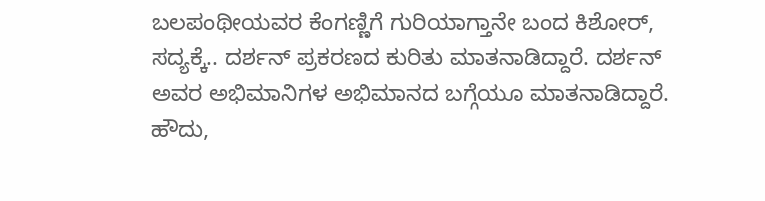ಬಲಪಂಥೀಯವರ ಕೆಂಗಣ್ಣಿಗೆ ಗುರಿಯಾಗ್ತಾನೇ ಬಂದ ಕಿಶೋರ್, ಸದ್ಯಕ್ಕೆ.. ದರ್ಶನ್ ಪ್ರಕರಣದ ಕುರಿತು ಮಾತನಾಡಿದ್ದಾರೆ. ದರ್ಶನ್ ಅವರ ಅಭಿಮಾನಿಗಳ ಅಭಿಮಾನದ ಬಗ್ಗೆಯೂ ಮಾತನಾಡಿದ್ದಾರೆ.
ಹೌದು,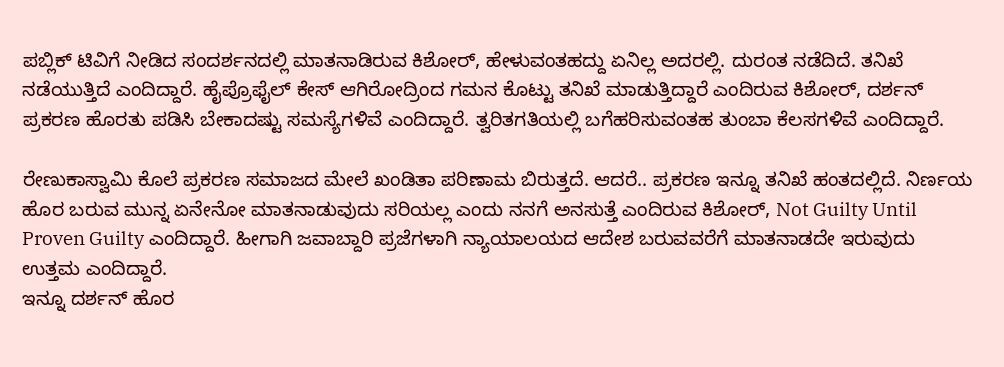ಪಬ್ಲಿಕ್ ಟಿವಿಗೆ ನೀಡಿದ ಸಂದರ್ಶನದಲ್ಲಿ ಮಾತನಾಡಿರುವ ಕಿಶೋರ್, ಹೇಳುವಂತಹದ್ದು ಏನಿಲ್ಲ ಅದರಲ್ಲಿ. ದುರಂತ ನಡೆದಿದೆ. ತನಿಖೆ ನಡೆಯುತ್ತಿದೆ ಎಂದಿದ್ದಾರೆ. ಹೈಪ್ರೊಫೈಲ್ ಕೇಸ್ ಆಗಿರೋದ್ರಿಂದ ಗಮನ ಕೊಟ್ಟು ತನಿಖೆ ಮಾಡುತ್ತಿದ್ದಾರೆ ಎಂದಿರುವ ಕಿಶೋರ್, ದರ್ಶನ್ ಪ್ರಕರಣ ಹೊರತು ಪಡಿಸಿ ಬೇಕಾದಷ್ಟು ಸಮಸ್ಯೆಗಳಿವೆ ಎಂದಿದ್ದಾರೆ. ತ್ವರಿತಗತಿಯಲ್ಲಿ ಬಗೆಹರಿಸುವಂತಹ ತುಂಬಾ ಕೆಲಸಗಳಿವೆ ಎಂದಿದ್ದಾರೆ.

ರೇಣುಕಾಸ್ವಾಮಿ ಕೊಲೆ ಪ್ರಕರಣ ಸಮಾಜದ ಮೇಲೆ ಖಂಡಿತಾ ಪರಿಣಾಮ ಬಿರುತ್ತದೆ. ಆದರೆ.. ಪ್ರಕರಣ ಇನ್ನೂ ತನಿಖೆ ಹಂತದಲ್ಲಿದೆ. ನಿರ್ಣಯ ಹೊರ ಬರುವ ಮುನ್ನ ಏನೇನೋ ಮಾತನಾಡುವುದು ಸರಿಯಲ್ಲ ಎಂದು ನನಗೆ ಅನಸುತ್ತೆ ಎಂದಿರುವ ಕಿಶೋರ್, Not Guilty Until Proven Guilty ಎಂದಿದ್ದಾರೆ. ಹೀಗಾಗಿ ಜವಾಬ್ದಾರಿ ಪ್ರಜೆಗಳಾಗಿ ನ್ಯಾಯಾಲಯದ ಆದೇಶ ಬರುವವರೆಗೆ ಮಾತನಾಡದೇ ಇರುವುದು ಉತ್ತಮ ಎಂದಿದ್ದಾರೆ.
ಇನ್ನೂ ದರ್ಶನ್ ಹೊರ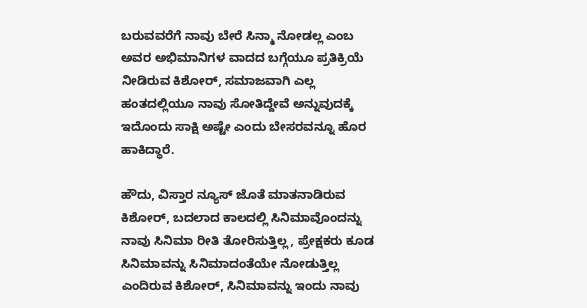ಬರುವವರೆಗೆ ನಾವು ಬೇರೆ ಸಿನ್ಮಾ ನೋಡಲ್ಲ ಎಂಬ ಅವರ ಅಭಿಮಾನಿಗಳ ವಾದದ ಬಗ್ಗೆಯೂ ಪ್ರತಿಕ್ರಿಯೆ ನೀಡಿರುವ ಕಿಶೋರ್, ಸಮಾಜವಾಗಿ ಎಲ್ಲ ಹಂತದಲ್ಲಿಯೂ ನಾವು ಸೋತಿದ್ದೇವೆ ಅನ್ನುವುದಕ್ಕೆ ಇದೊಂದು ಸಾಕ್ಷಿ ಅಷ್ಟೇ ಎಂದು ಬೇಸರವನ್ನೂ ಹೊರ ಹಾಕಿದ್ಧಾರೆ.

ಹೌದು, ವಿಸ್ತಾರ ನ್ಯೂಸ್ ಜೊತೆ ಮಾತನಾಡಿರುವ ಕಿಶೋರ್, ಬದಲಾದ ಕಾಲದಲ್ಲಿ ಸಿನಿಮಾವೊಂದನ್ನು ನಾವು ಸಿನಿಮಾ ರೀತಿ ತೋರಿಸುತ್ತಿಲ್ಲ, ಪ್ರೇಕ್ಷಕರು ಕೂಡ ಸಿನಿಮಾವನ್ನು ಸಿನಿಮಾದಂತೆಯೇ ನೋಡುತ್ತಿಲ್ಲ ಎಂದಿರುವ ಕಿಶೋರ್, ಸಿನಿಮಾವನ್ನು ಇಂದು ನಾವು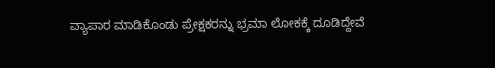ವ್ಯಾಪಾರ ಮಾಡಿಕೊಂಡು ಪ್ರೇಕ್ಷಕರನ್ನು ಭ್ರಮಾ ಲೋಕಕ್ಕೆ ದೂಡಿದ್ದೇವೆ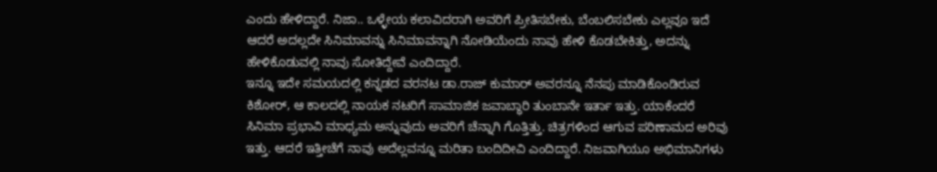ಎಂದು ಹೇಳಿದ್ದಾರೆ. ನಿಜಾ.. ಒಳ್ಳೇಯ ಕಲಾವಿದರಾಗಿ ಅವರಿಗೆ ಪ್ರೀತಿಸಬೇಕು, ಬೆಂಬಲಿಸಬೇಕು ಎಲ್ಲವೂ ಇದೆ ಆದರೆ ಅದಲ್ಲದೇ ಸಿನಿಮಾವನ್ನು ಸಿನಿಮಾವನ್ನಾಗಿ ನೋಡಿಯೆಂದು ನಾವು ಹೇಳಿ ಕೊಡಬೇಕಿತ್ತು, ಅದನ್ನು ಹೇಳಿಕೊಡುವಲ್ಲಿ ನಾವು ಸೋತಿದ್ದೇವೆ ಎಂದಿದ್ದಾರೆ.
ಇನ್ನೂ ಇದೇ ಸಮಯದಲ್ಲಿ ಕನ್ನಡದ ವರನಟ ಡಾ.ರಾಜ್ ಕುಮಾರ್ ಅವರನ್ನೂ ನೆನಪು ಮಾಡಿಕೊಂಡಿರುವ ಕಿಶೋರ್, ಆ ಕಾಲದಲ್ಲಿ ನಾಯಕ ನಟರಿಗೆ ಸಾಮಾಜಿಕ ಜವಾಬ್ಧಾರಿ ತುಂಬಾನೇ ಇರ್ತಾ ಇತ್ತು. ಯಾಕೆಂದರೆ ಸಿನಿಮಾ ಪ್ರಭಾವಿ ಮಾಧ್ಯಮ ಅನ್ನುವುದು ಅವರಿಗೆ ಚೆನ್ನಾಗಿ ಗೊತ್ತಿತ್ತು. ಚಿತ್ರಗಳಿಂದ ಆಗುವ ಪರಿಣಾಮದ ಅರಿವು ಇತ್ತು. ಆದರೆ ಇತ್ತೀಚೆಗೆ ನಾವು ಅದೆಲ್ಲವನ್ನೂ ಮರಿತಾ ಬಂದಿದೀವಿ ಎಂದಿದ್ದಾರೆ. ನಿಜವಾಗಿಯೂ ಅಭಿಮಾನಿಗಳು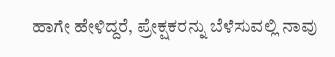ಹಾಗೇ ಹೇಳಿದ್ದರೆ, ಪ್ರೇಕ್ಷಕರನ್ನು ಬೆಳೆಸುವಲ್ಲಿ ನಾವು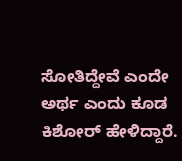ಸೋತಿದ್ದೇವೆ ಎಂದೇ ಅರ್ಥ ಎಂದು ಕೂಡ ಕಿಶೋರ್ ಹೇಳಿದ್ದಾರೆ.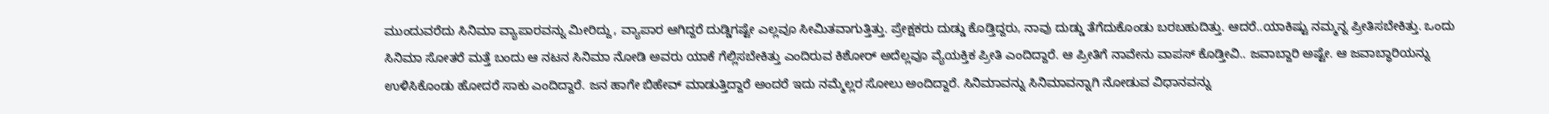ಮುಂದುವರೆದು ಸಿನಿಮಾ ವ್ಯಾಪಾರವನ್ನು ಮೀರಿದ್ದು, ವ್ಯಾಪಾರ ಆಗಿದ್ದರೆ ದುಡ್ಡಿಗಷ್ಟೇ ಎಲ್ಲವೂ ಸೀಮಿತವಾಗುತ್ತಿತ್ತು. ಪ್ರೇಕ್ಷಕರು ದುಡ್ಡು ಕೊಡ್ತಿದ್ದರು, ನಾವು ದುಡ್ಡು ತೆಗೆದುಕೊಂಡು ಬರಬಹುದಿತ್ತು. ಆದರೆ..ಯಾಕಿಷ್ಟು ನಮ್ಮನ್ನ ಪ್ರೀತಿಸಬೇಕಿತ್ತು. ಒಂದು ಸಿನಿಮಾ ಸೋತರೆ ಮತ್ತೆ ಬಂದು ಆ ನಟನ ಸಿನಿಮಾ ನೋಡಿ ಅವರು ಯಾಕೆ ಗೆಲ್ಲಿಸಬೇಕಿತ್ತು ಎಂದಿರುವ ಕಿಶೋರ್ ಅದೆಲ್ಲವೂ ವ್ಯೆಯಕ್ತಿಕ ಪ್ರೀತಿ ಎಂದಿದ್ದಾರೆ. ಆ ಪ್ರೀತಿಗೆ ನಾವೇನು ವಾಪಸ್ ಕೊಡ್ತೀವಿ.. ಜವಾಬ್ದಾರಿ ಅಷ್ಟೇ. ಆ ಜವಾಬ್ಧಾರಿಯನ್ನು ಉಳಿಸಿಕೊಂಡು ಹೋದರೆ ಸಾಕು ಎಂದಿದ್ದಾರೆ. ಜನ ಹಾಗೇ ಬಿಹೇವ್ ಮಾಡುತ್ತಿದ್ದಾರೆ ಅಂದರೆ ಇದು ನಮ್ಮೆಲ್ಲರ ಸೋಲು ಅಂದಿದ್ದಾರೆ. ಸಿನಿಮಾವನ್ನು ಸಿನಿಮಾವನ್ನಾಗಿ ನೋಡುವ ವಿಧಾನವನ್ನು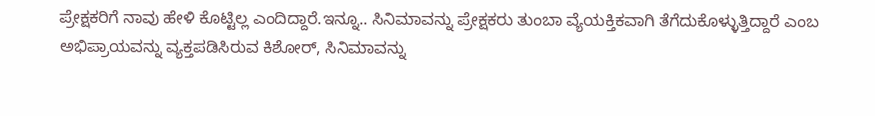ಪ್ರೇಕ್ಷಕರಿಗೆ ನಾವು ಹೇಳಿ ಕೊಟ್ಟಿಲ್ಲ ಎಂದಿದ್ದಾರೆ.ಇನ್ನೂ.. ಸಿನಿಮಾವನ್ನು ಪ್ರೇಕ್ಷಕರು ತುಂಬಾ ವ್ಯೆಯಕ್ತಿಕವಾಗಿ ತೆಗೆದುಕೊಳ್ಳುತ್ತಿದ್ದಾರೆ ಎಂಬ ಅಭಿಪ್ರಾಯವನ್ನು ವ್ಯಕ್ತಪಡಿಸಿರುವ ಕಿಶೋರ್, ಸಿನಿಮಾವನ್ನು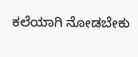ಕಲೆಯಾಗಿ ನೋಡಬೇಕು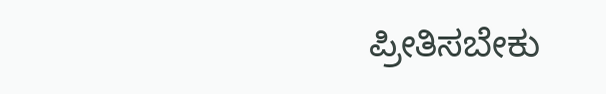ಪ್ರೀತಿಸಬೇಕು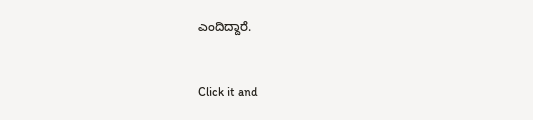ಎಂದಿದ್ದಾರೆ.


Click it and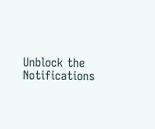Unblock the Notifications